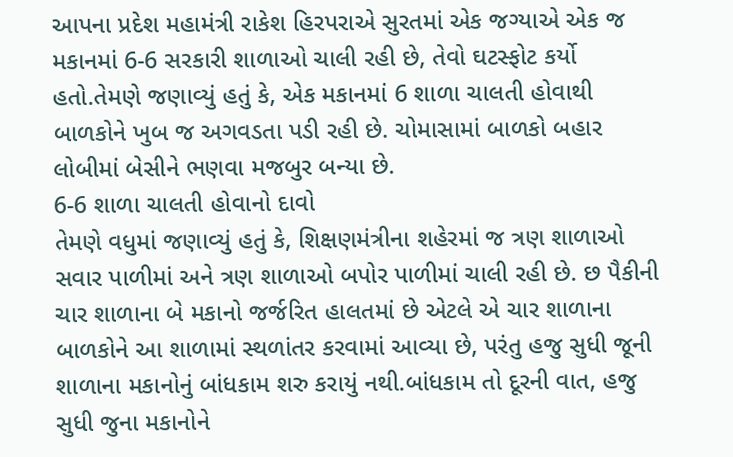આપના પ્રદેશ મહામંત્રી રાકેશ હિરપરાએ સુરતમાં એક જગ્યાએ એક જ મકાનમાં 6-6 સરકારી શાળાઓ ચાલી રહી છે, તેવો ઘટસ્ફોટ કર્યો હતો.તેમણે જણાવ્યું હતું કે, એક મકાનમાં 6 શાળા ચાલતી હોવાથી બાળકોને ખુબ જ અગવડતા પડી રહી છે. ચોમાસામાં બાળકો બહાર લોબીમાં બેસીને ભણવા મજબુર બન્યા છે.
6-6 શાળા ચાલતી હોવાનો દાવો
તેમણે વધુમાં જણાવ્યું હતું કે, શિક્ષણમંત્રીના શહેરમાં જ ત્રણ શાળાઓ સવાર પાળીમાં અને ત્રણ શાળાઓ બપોર પાળીમાં ચાલી રહી છે. છ પૈકીની ચાર શાળાના બે મકાનો જર્જરિત હાલતમાં છે એટલે એ ચાર શાળાના બાળકોને આ શાળામાં સ્થળાંતર કરવામાં આવ્યા છે, પરંતુ હજુ સુધી જૂની શાળાના મકાનોનું બાંધકામ શરુ કરાયું નથી.બાંધકામ તો દૂરની વાત, હજુ સુધી જુના મકાનોને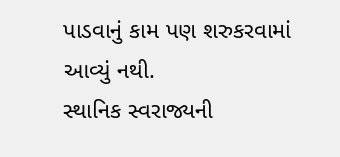પાડવાનું કામ પણ શરુકરવામાં આવ્યું નથી.
સ્થાનિક સ્વરાજ્યની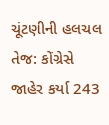ચૂંટણીની હલચલ તેજ: કોંગ્રેસે જાહેર કર્યા 243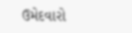ઉમેદવારો